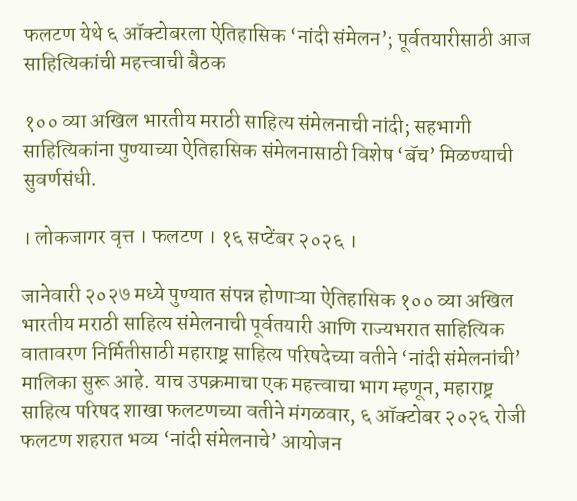फलटण येथे ६ ऑक्टोबरला ऐतिहासिक ‘नांदी संमेलन’; पूर्वतयारीसाठी आज साहित्यिकांची महत्त्वाची बैठक

१०० व्या अखिल भारतीय मराठी साहित्य संमेलनाची नांदी; सहभागी साहित्यिकांना पुण्याच्या ऐतिहासिक संमेलनासाठी विशेष ‘बॅच’ मिळण्याची सुवर्णसंधी.

। लोकजागर वृत्त । फलटण । १६ सप्टेंबर २०२६ ।

जानेवारी २०२७ मध्ये पुण्यात संपन्न होणाऱ्या ऐतिहासिक १०० व्या अखिल भारतीय मराठी साहित्य संमेलनाची पूर्वतयारी आणि राज्यभरात साहित्यिक वातावरण निर्मितीसाठी महाराष्ट्र साहित्य परिषदेच्या वतीने ‘नांदी संमेलनांची’ मालिका सुरू आहे. याच उपक्रमाचा एक महत्त्वाचा भाग म्हणून, महाराष्ट्र साहित्य परिषद शाखा फलटणच्या वतीने मंगळवार, ६ ऑक्टोबर २०२६ रोजी फलटण शहरात भव्य ‘नांदी संमेलनाचे’ आयोजन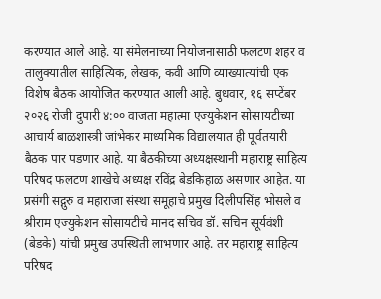करण्यात आले आहे. या संमेलनाच्या नियोजनासाठी फलटण शहर व तालुक्यातील साहित्यिक, लेखक, कवी आणि व्याख्यात्यांची एक विशेष बैठक आयोजित करण्यात आली आहे. बुधवार, १६ सप्टेंबर २०२६ रोजी दुपारी ४:०० वाजता महात्मा एज्युकेशन सोसायटीच्या आचार्य बाळशास्त्री जांभेकर माध्यमिक विद्यालयात ही पूर्वतयारी बैठक पार पडणार आहे. या बैठकीच्या अध्यक्षस्थानी महाराष्ट्र साहित्य परिषद फलटण शाखेचे अध्यक्ष रविंद्र बेडकिहाळ असणार आहेत. या प्रसंगी सद्गुरु व महाराजा संस्था समूहाचे प्रमुख दिलीपसिंह भोसले व श्रीराम एज्युकेशन सोसायटीचे मानद सचिव डॉ. सचिन सूर्यवंशी (बेडके) यांची प्रमुख उपस्थिती लाभणार आहे. तर महाराष्ट्र साहित्य परिषद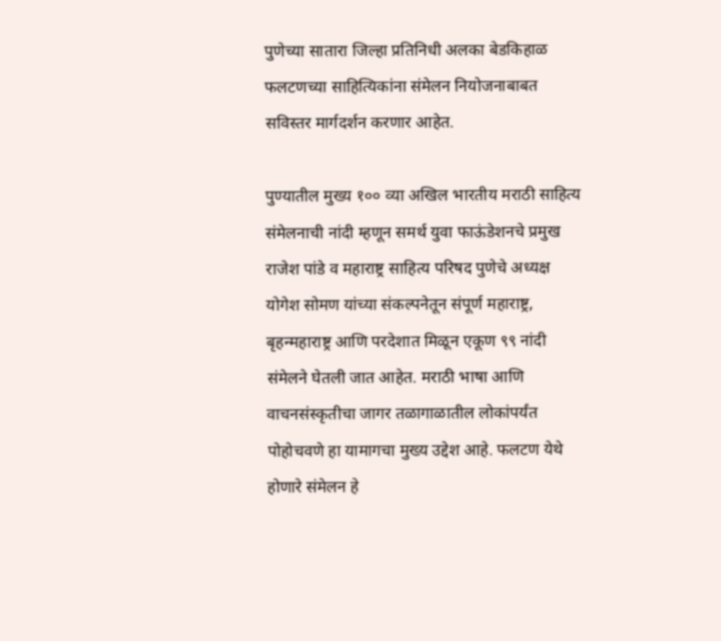पुणेच्या सातारा जिल्हा प्रतिनिधी अलका बेडकिहाळ फलटणच्या साहित्यिकांना संमेलन नियोजनाबाबत सविस्तर मार्गदर्शन करणार आहेत.

पुण्यातील मुख्य १०० व्या अखिल भारतीय मराठी साहित्य संमेलनाची नांदी म्हणून समर्थ युवा फाऊंडेशनचे प्रमुख राजेश पांडे व महाराष्ट्र साहित्य परिषद पुणेचे अध्यक्ष योगेश सोमण यांच्या संकल्पनेतून संपूर्ण महाराष्ट्र, बृहन्महाराष्ट्र आणि परदेशात मिळून एकूण ९९ नांदी संमेलने घेतली जात आहेत. मराठी भाषा आणि वाचनसंस्कृतीचा जागर तळागाळातील लोकांपर्यंत पोहोचवणे हा यामागचा मुख्य उद्देश आहे. फलटण येथे होणारे संमेलन हे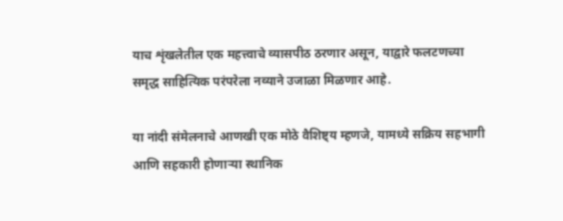याच शृंखलेतील एक महत्त्वाचे व्यासपीठ ठरणार असून, याद्वारे फलटणच्या समृद्ध साहित्यिक परंपरेला नव्याने उजाळा मिळणार आहे.

या नांदी संमेलनाचे आणखी एक मोठे वैशिष्ट्य म्हणजे, यामध्ये सक्रिय सहभागी आणि सहकारी होणाऱ्या स्थानिक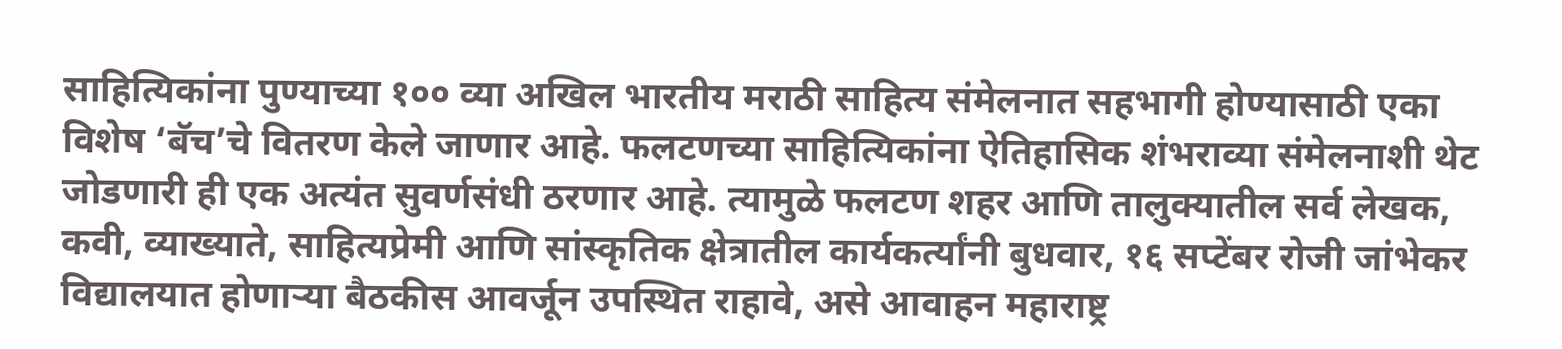साहित्यिकांना पुण्याच्या १०० व्या अखिल भारतीय मराठी साहित्य संमेलनात सहभागी होण्यासाठी एका विशेष ‘बॅच’चे वितरण केले जाणार आहे. फलटणच्या साहित्यिकांना ऐतिहासिक शंभराव्या संमेलनाशी थेट जोडणारी ही एक अत्यंत सुवर्णसंधी ठरणार आहे. त्यामुळे फलटण शहर आणि तालुक्यातील सर्व लेखक, कवी, व्याख्याते, साहित्यप्रेमी आणि सांस्कृतिक क्षेत्रातील कार्यकर्त्यांनी बुधवार, १६ सप्टेंबर रोजी जांभेकर विद्यालयात होणाऱ्या बैठकीस आवर्जून उपस्थित राहावे, असे आवाहन महाराष्ट्र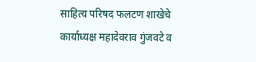साहित्य परिषद फलटण शाखेचे कार्याध्यक्ष महादेवराव गुंजवटे व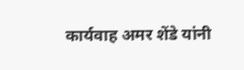कार्यवाह अमर शेंडे यांनी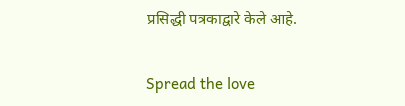प्रसिद्धी पत्रकाद्वारे केले आहे.

Spread the love